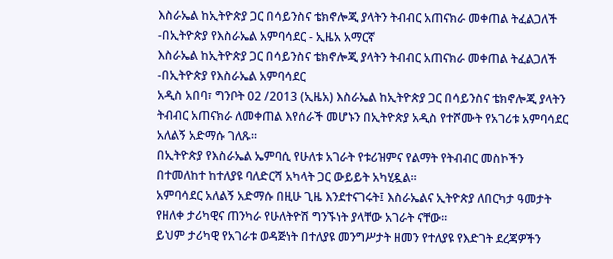እስራኤል ከኢትዮጵያ ጋር በሳይንስና ቴክኖሎጂ ያላትን ትብብር አጠናክራ መቀጠል ትፈልጋለች -በኢትዮጵያ የእስራኤል አምባሳደር - ኢዜአ አማርኛ
እስራኤል ከኢትዮጵያ ጋር በሳይንስና ቴክኖሎጂ ያላትን ትብብር አጠናክራ መቀጠል ትፈልጋለች -በኢትዮጵያ የእስራኤል አምባሳደር
አዲስ አበባ፣ ግንቦት 02 /2013 (ኢዜአ) እስራኤል ከኢትዮጵያ ጋር በሳይንስና ቴክኖሎጂ ያላትን ትብብር አጠናክራ ለመቀጠል እየሰራች መሆኑን በኢትዮጵያ አዲስ የተሾሙት የአገሪቱ አምባሳደር አለልኝ አድማሱ ገለጹ።
በኢትዮጵያ የእስራኤል ኤምባሲ የሁለቱ አገራት የቱሪዝምና የልማት የትብብር መስኮችን በተመለከተ ከተለያዩ ባለድርሻ አካላት ጋር ውይይት አካሂዷል።
አምባሳደር አለልኝ አድማሱ በዚሁ ጊዜ እንደተናገሩት፤ እስራኤልና ኢትዮጵያ ለበርካታ ዓመታት የዘለቀ ታሪካዊና ጠንካራ የሁለትዮሽ ግንኙነት ያላቸው አገራት ናቸው።
ይህም ታሪካዊ የአገራቱ ወዳጅነት በተለያዩ መንግሥታት ዘመን የተለያዩ የእድገት ደረጃዎችን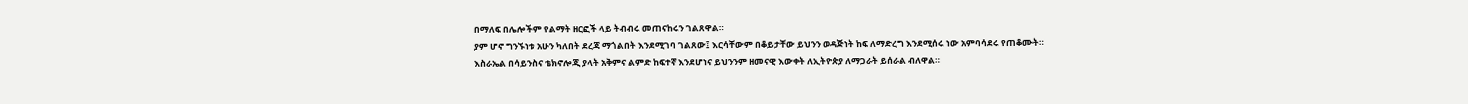በማለፍ በሌሎችም የልማት ዘርፎች ላይ ትብብሩ መጠናከሩን ገልጸዋል።
ያም ሆኖ ግንኙነቱ አሁን ካለበት ደረጃ ማጎልበት እንደሚገባ ገልጸው፤ እርሳቸውም በቆይታቸው ይህንን ወዳጅነት ከፍ ለማድረግ እንደሚሰሩ ነው አምባሳደሩ የጠቆሙት።
እስራኤል በሳይንስና ቴክኖሎጂ ያላት አቅምና ልምድ ከፍተኛ እንደሆነና ይህንንም ዘመናዊ እውቀት ለኢትዮጵያ ለማጋራት ይሰራል ብለዋል።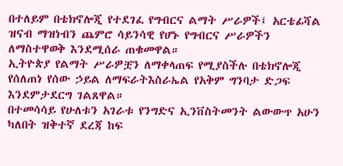በተለይም በቴክኖሎጂ የተደገፈ የግብርና ልማት ሥራዎች፤ አርቴፊሻል ዝናብ ማዝነብን ጨምሮ ሳይንሳዊ የሆኑ የግብርና ሥራዎችን ለማስተዋወቅ እንደሚሰራ ጠቁመዋል።
ኢትዮጵያ የልማት ሥራዎቿን ለማቀላጠፍ የሚያስችሉ በቴክኖሎጂ የሰለጠነ የሰው ኃይል ለማፍራትእስራኤል የአቅም ግንባታ ድጋፍ እንደምታደርግ ገልጸዋል።
በተመሳሳይ የሁለቱን አገራቱ የንግድና ኢንቨስትመንት ልውውጥ አሁን ካለበት ዝቅተኛ ደረጃ ከፍ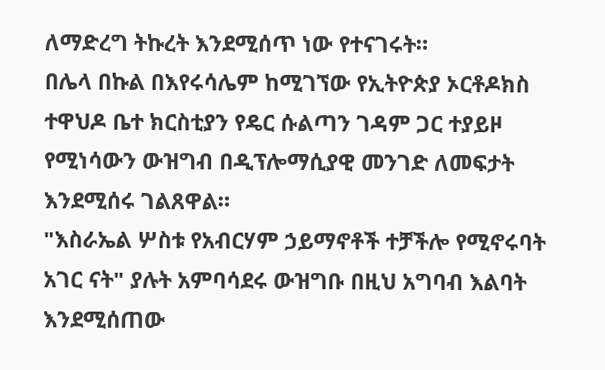ለማድረግ ትኩረት እንደሚሰጥ ነው የተናገሩት።
በሌላ በኩል በእየሩሳሌም ከሚገኘው የኢትዮጵያ ኦርቶዶክስ ተዋህዶ ቤተ ክርስቲያን የዴር ሱልጣን ገዳም ጋር ተያይዞ የሚነሳውን ውዝግብ በዲፕሎማሲያዊ መንገድ ለመፍታት እንደሚሰሩ ገልጸዋል።
"እስራኤል ሦስቱ የአብርሃም ኃይማኖቶች ተቻችሎ የሚኖሩባት አገር ናት" ያሉት አምባሳደሩ ውዝግቡ በዚህ አግባብ እልባት እንደሚሰጠው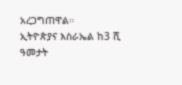አረጋግጠዋል።
ኢትዮጵያና እስራኤል ከ3 ሺ ዓመታት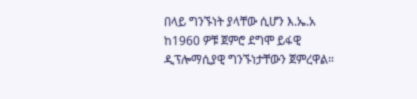በላይ ግንኙነት ያላቸው ሲሆን እ.ኤ.አ ከ1960 ዎቹ ጀምሮ ደግሞ ይፋዊ ዲፕሎማሲያዊ ግንኙነታቸውን ጀምረዋል።